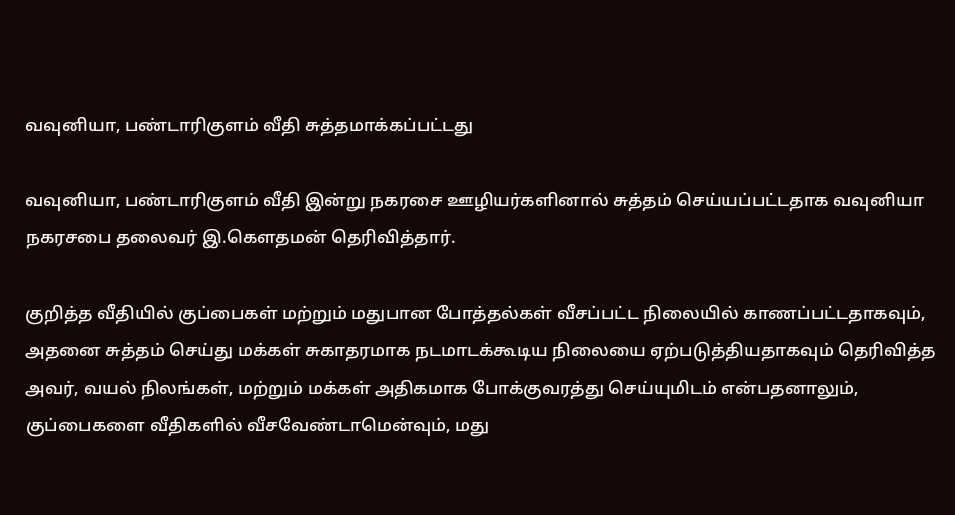வவுனியா, பண்டாரிகுளம் வீதி சுத்தமாக்கப்பட்டது

வவுனியா, பண்டாரிகுளம் வீதி இன்று நகரசை ஊழியர்களினால் சுத்தம் செய்யப்பட்டதாக வவுனியா நகரசபை தலைவர் இ.கெளதமன் தெரிவித்தார்.

குறித்த வீதியில் குப்பைகள் மற்றும் மதுபான போத்தல்கள் வீசப்பட்ட நிலையில் காணப்பட்டதாகவும், அதனை சுத்தம் செய்து மக்கள் சுகாதரமாக நடமாடக்கூடிய நிலையை ஏற்படுத்தியதாகவும் தெரிவித்த அவர், வயல் நிலங்கள், மற்றும் மக்கள் அதிகமாக போக்குவரத்து செய்யுமிடம் என்பதனாலும், குப்பைகளை வீதிகளில் வீசவேண்டாமென்வும், மது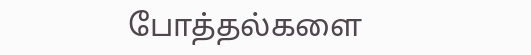போத்தல்களை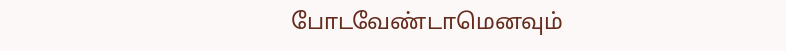போடவேண்டாமெனவும்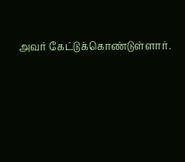அவர் கேட்டுக்கொண்டுள்ளார்.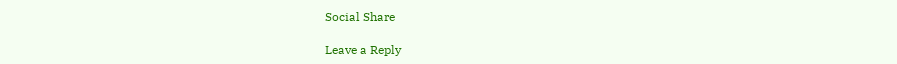Social Share

Leave a Reply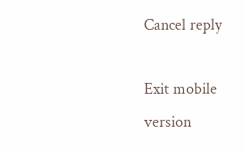Cancel reply

Exit mobile version